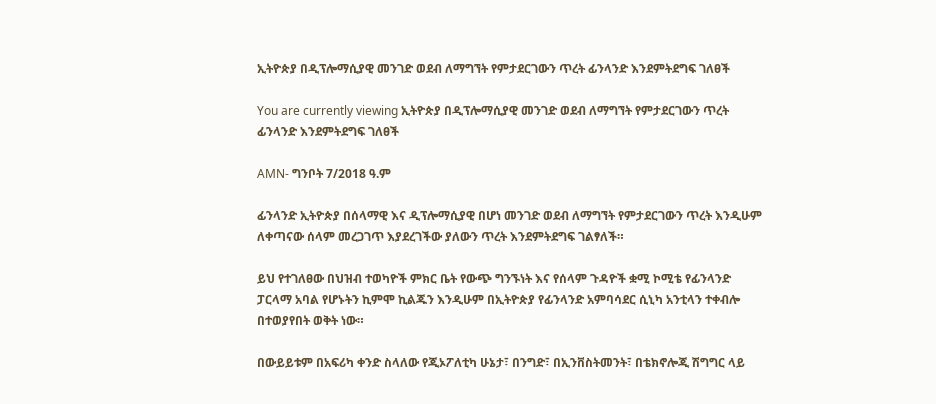ኢትዮጵያ በዲፕሎማሲያዊ መንገድ ወደብ ለማግኘት የምታደርገውን ጥረት ፊንላንድ እንደምትደግፍ ገለፀች

You are currently viewing ኢትዮጵያ በዲፕሎማሲያዊ መንገድ ወደብ ለማግኘት የምታደርገውን ጥረት ፊንላንድ እንደምትደግፍ ገለፀች

AMN- ግንቦት 7/2018 ዓ.ም

ፊንላንድ ኢትዮጵያ በሰላማዊ እና ዲፕሎማሲያዊ በሆነ መንገድ ወደብ ለማግኘት የምታደርገውን ጥረት እንዲሁም ለቀጣናው ሰላም መረጋገጥ እያደረገችው ያለውን ጥረት እንደምትደግፍ ገልፃለች።

ይህ የተገለፀው በህዝብ ተወካዮች ምክር ቤት የውጭ ግንኙነት እና የሰላም ጉዳዮች ቋሚ ኮሚቴ የፊንላንድ ፓርላማ አባል የሆኑትን ኪምሞ ኪልጁን እንዲሁም በኢትዮጵያ የፊንላንድ አምባሳደር ሲኒካ አንቲላን ተቀብሎ በተወያየበት ወቅት ነው።

በውይይቱም በአፍሪካ ቀንድ ስላለው የጂኦፖለቲካ ሁኔታ፣ በንግድ፣ በኢንቨስትመንት፣ በቴክኖሎጂ ሽግግር ላይ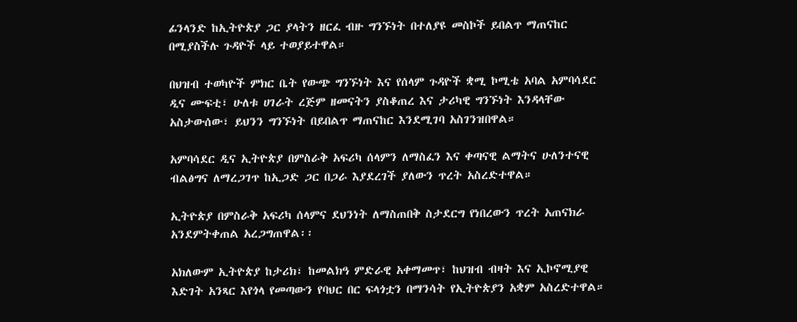ፊንላንድ ከኢትዮጵያ ጋር ያላትን ዘርፈ ብዙ ግንኙነት በተለያዩ መስኮች ይበልጥ ማጠናከር በሚያስችሉ ጉዳዮች ላይ ተወያይተዋል።

በህዝብ ተወካዮች ምክር ቤት የውጭ ግንኙነት እና የሰላም ጉዳዮች ቋሚ ኮሚቴ አባል አምባሳደር ዲና ሙፍቲ፣ ሁለቱ ሀገራት ረጅም ዘመናትን ያስቆጠረ እና ታሪካዊ ግንኙነት እንዳላቸው አስታውሰው፣ ይህንን ግንኙነት በይበልጥ ማጠናከር እንደሚገባ አስገንዝበዋል።

አምባሳደር ዲና ኢትዮጵያ በምስራቅ አፍሪካ ሰላምን ለማስፈን እና ቀጣናዊ ልማትና ሁለንተናዊ ብልፅግና ለማረጋገጥ ከኢጋድ ጋር በጋራ እያደረገች ያለውን ጥረት አስረድተዋል።

ኢትዮጵያ በምስራቅ አፍሪካ ሰላምና ደህንነት ለማስጠበቅ ስታደርግ የነበረውን ጥረት አጠናክራ አንደምትቀጠል አረጋግጠዋል፡፡

አክለውም ኢትዮጵያ ከታሪክ፣ ከመልክዓ ምድራዊ አቀማመጥ፣ ከህዝብ ብዛት እና ኢኮኖሚያዊ እድገት አንጻር እየጎላ የመጣውን የባህር በር ፍላጎቷን በማንሳት የኢትዮጵያን አቋም አስረድተዋል።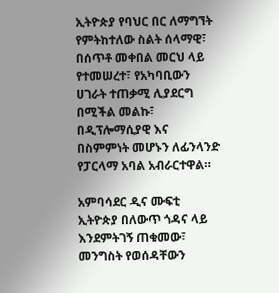ኢትዮጵያ የባህር በር ለማግኘት የምትከተለው ስልት ሰላማዊ፣ በሰጥቶ መቀበል መርህ ላይ የተመሠረተ፣ የአካባቢውን ሀገራት ተጠቃሚ ሊያደርግ በሚችል መልኩ፣ በዲፕሎማሲያዊ እና በስምምነት መሆኑን ለፊንላንድ የፓርላማ አባል አብራርተዋል።

አምባሳደር ዲና ሙፍቲ ኢትዮጵያ በለውጥ ጎዳና ላይ እንደምትገኝ ጠቁመው፣ መንግስት የወሰዳቸውን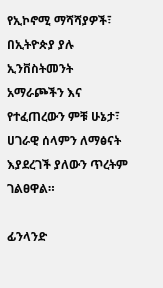የኢኮኖሚ ማሻሻያዎች፣ በኢትዮጵያ ያሉ ኢንቨስትመንት አማራጮችን እና የተፈጠረውን ምቹ ሁኔታ፣ ሀገራዊ ሰላምን ለማፅናት እያደረገች ያለውን ጥረትም ገልፀዋል።

ፊንላንድ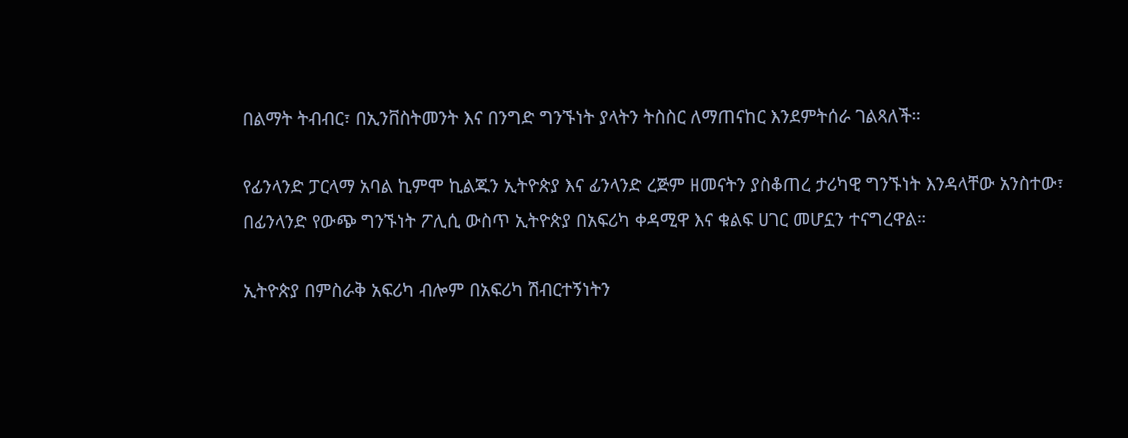በልማት ትብብር፣ በኢንቨስትመንት እና በንግድ ግንኙነት ያላትን ትስስር ለማጠናከር እንደምትሰራ ገልጻለች።

የፊንላንድ ፓርላማ አባል ኪምሞ ኪልጁን ኢትዮጵያ እና ፊንላንድ ረጅም ዘመናትን ያስቆጠረ ታሪካዊ ግንኙነት እንዳላቸው አንስተው፣ በፊንላንድ የውጭ ግንኙነት ፖሊሲ ውስጥ ኢትዮጵያ በአፍሪካ ቀዳሚዋ እና ቁልፍ ሀገር መሆኗን ተናግረዋል።

ኢትዮጵያ በምስራቅ አፍሪካ ብሎም በአፍሪካ ሽብርተኝነትን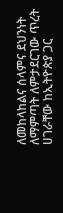ለመከላከልና ሰላምና ደህንነት ለማምጣት ለምታደርገው ጥረት ሀገራቸው ከኢትዮጵያ ጋር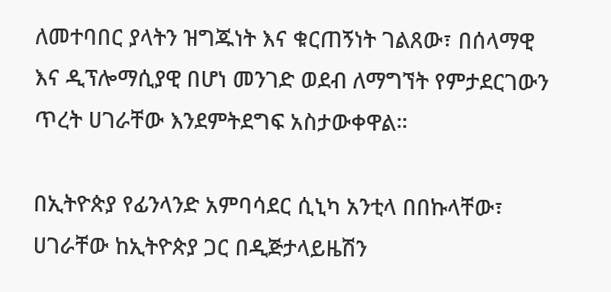ለመተባበር ያላትን ዝግጁነት እና ቁርጠኝነት ገልጸው፣ በሰላማዊ እና ዲፕሎማሲያዊ በሆነ መንገድ ወደብ ለማግኘት የምታደርገውን ጥረት ሀገራቸው እንደምትደግፍ አስታውቀዋል።

በኢትዮጵያ የፊንላንድ አምባሳደር ሲኒካ አንቲላ በበኩላቸው፣ ሀገራቸው ከኢትዮጵያ ጋር በዲጅታላይዜሽን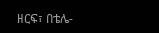ዘርፍ፣ በቴሌ-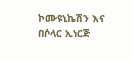ኮሙዩኒኬሽን እና በሶላር ኢነርጅ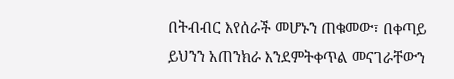በትብብር እየሰራች መሆኑን ጠቁመው፣ በቀጣይ ይህንን አጠንክራ እንደምትቀጥል መናገራቸውን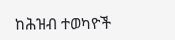ከሕዝብ ተወካዮች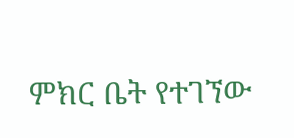ምክር ቤት የተገኘው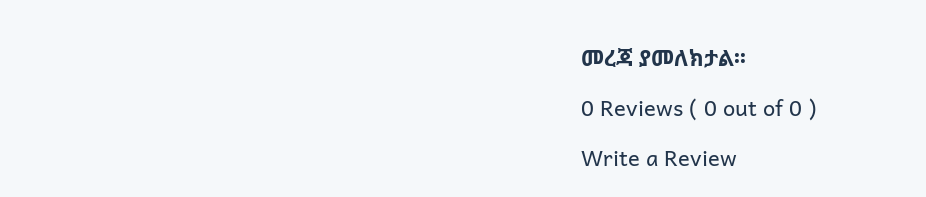መረጃ ያመለክታል፡፡

0 Reviews ( 0 out of 0 )

Write a Review